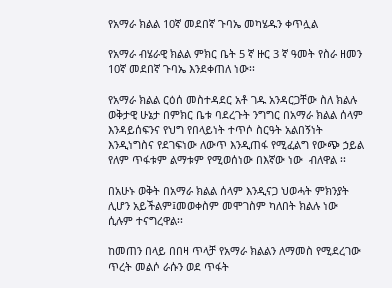የአማራ ክልል 10ኛ መደበኛ ጉባኤ መካሄዱን ቀጥሏል

የአማራ ብሄራዊ ክልል ምክር ቤት 5 ኛ ዙር 3 ኛ ዓመት የስራ ዘመን 10ኛ መደበኛ ጉባኤ እንደቀጠለ ነው፡፡

የአማራ ክልል ርዕሰ መስተዳደር አቶ ገዱ አንዳርጋቸው ስለ ክልሉ ወቅታዊ ሁኔታ በምክር ቤቱ ባደረጉት ንግግር በአማራ ክልል ሰላም እንዳይሰፍንና የህግ የበላይነት ተጥሶ ስርዓት አልበኝነት እንዲነግስና የደገፍነው ለውጥ እንዲጠፋ የሚፈልግ የውጭ ኃይል የለም ጥፋቱም ልማቱም የሚወሰነው በእኛው ነው  ብለዋል ፡፡

በአሁኑ ወቅት በአማራ ክልል ሰላም እንዲናጋ ህወሓት ምክንያት ሊሆን አይችልም፤መወቀስም መሞገስም ካለበት ክልሉ ነው ሲሉም ተናግረዋል፡፡

ከመጠን በላይ በበዛ ጥላቻ የአማራ ክልልን ለማመስ የሚደረገው ጥረት መልሶ ራሱን ወደ ጥፋት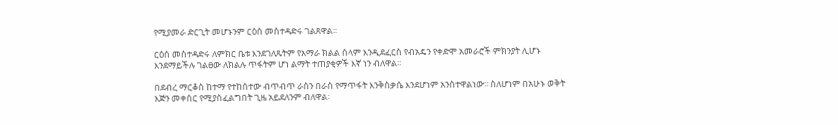የሚያመራ ድርጊት መሆኑንም ርዕሰ መስተዳድሩ ገልጸዋል፡፡

ርዕሰ መስተዳድሩ ለምክር ቤቱ እንደገለጹትም የአማራ ክልል ሰላም እንዲደፈርስ የብአዴን የቀድሞ አመራሮች ምክንያት ሊሆኑ እንደማይችሉ ገልፀው ለክልሉ ጥፋትም ሆነ ልማት ተጠያቂዎች እኛ ነን ብለዋል፡፡

በደብረ ማርቆስ ከተማ የተከሰተው ብጥብጥ ራስን በራስ የማጥፋት እንቅስቃሴ እንደሆነም አንስተዋልነው፡፡ ስለሆነም በአሁኑ ወቅት እጅን መቀሰር የሚያስፈልግበት ጊዜ አይደለንም ብለዋል፡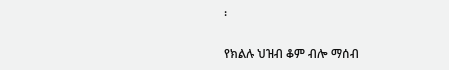፡

የክልሉ ህዝብ ቆም ብሎ ማሰብ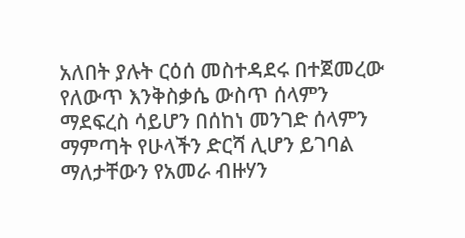አለበት ያሉት ርዕሰ መስተዳደሩ በተጀመረው የለውጥ እንቅስቃሴ ውስጥ ሰላምን ማደፍረስ ሳይሆን በሰከነ መንገድ ሰላምን ማምጣት የሁላችን ድርሻ ሊሆን ይገባል ማለታቸውን የአመራ ብዙሃን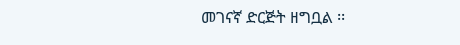መገናኛ ድርጅት ዘግቧል ፡፡